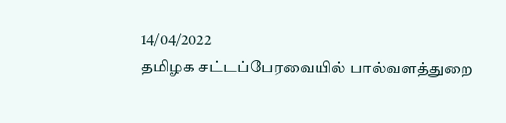14/04/2022
தமிழக சட்டப்பேரவையில் பால்வளத்துறை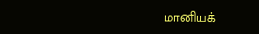மானியக்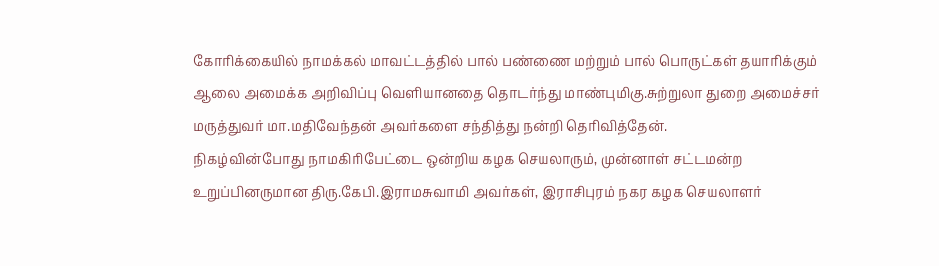கோரிக்கையில் நாமக்கல் மாவட்டத்தில் பால் பண்ணை மற்றும் பால் பொருட்கள் தயாரிக்கும் ஆலை அமைக்க அறிவிப்பு வெளியானதை தொடர்ந்து மாண்புமிகு.சுற்றுலா துறை அமைச்சர் மருத்துவர் மா.மதிவேந்தன் அவர்களை சந்தித்து நன்றி தெரிவித்தேன்.
நிகழ்வின்போது நாமகிரிபேட்டை ஒன்றிய கழக செயலாரும், முன்னாள் சட்டமன்ற உறுப்பினருமான திரு.கேபி.இராமசுவாமி அவர்கள், இராசிபுரம் நகர கழக செயலாளர்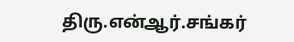திரு.என்ஆர்.சங்கர்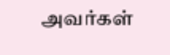அவர்கள்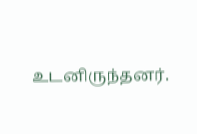உடனிருந்தனர்.